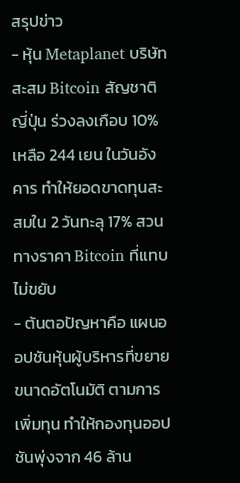สรุปข่าว
- หุ้น Metaplanet บริษัทสะสม Bitcoin สัญชาติญี่ปุ่น ร่วงลงเกือบ 10% เหลือ 244 เยน ในวันอังคาร ทำให้ยอดขาดทุนสะสมใน 2 วันทะลุ 17% สวนทางราคา Bitcoin ที่แทบไม่ขยับ
- ต้นตอปัญหาคือ แผนออปชันหุ้นผู้บริหารที่ขยายขนาดอัตโนมัติ ตามการเพิ่มทุน ทำให้กองทุนออปชันพุ่งจาก 46 ล้าน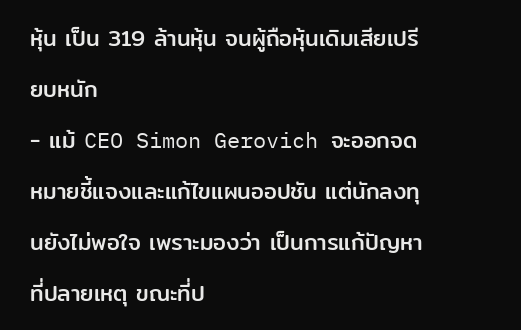หุ้น เป็น 319 ล้านหุ้น จนผู้ถือหุ้นเดิมเสียเปรียบหนัก
- แม้ CEO Simon Gerovich จะออกจดหมายชี้แจงและแก้ไขแผนออปชัน แต่นักลงทุนยังไม่พอใจ เพราะมองว่า เป็นการแก้ปัญหาที่ปลายเหตุ ขณะที่ป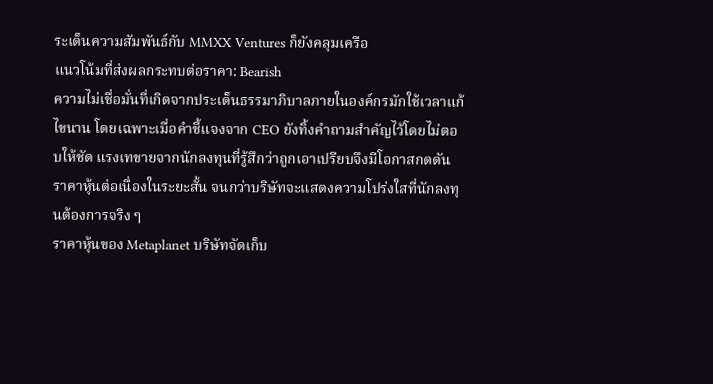ระเด็นความสัมพันธ์กับ MMXX Ventures ก็ยังคลุมเครือ
แนวโน้มที่ส่งผลกระทบต่อราคา: Bearish
ความไม่เชื่อมั่นที่เกิดจากประเด็นธรรมาภิบาลภายในองค์กรมักใช้เวลาแก้ไขนาน โดยเฉพาะเมื่อคำชี้แจงจาก CEO ยังทิ้งคำถามสำคัญไว้โดยไม่ตอบให้ชัด แรงเทขายจากนักลงทุนที่รู้สึกว่าถูกเอาเปรียบจึงมีโอกาสกดดันราคาหุ้นต่อเนื่องในระยะสั้น จนกว่าบริษัทจะแสดงความโปร่งใสที่นักลงทุนต้องการจริง ๆ
ราคาหุ้นของ Metaplanet บริษัทจัดเก็บ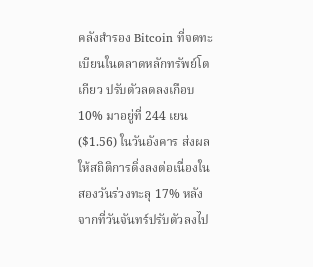คลังสำรอง Bitcoin ที่จดทะเบียนในตลาดหลักทรัพย์โตเกียว ปรับตัวลดลงเกือบ 10% มาอยู่ที่ 244 เยน ($1.56) ในวันอังคาร ส่งผลให้สถิติการดิ่งลงต่อเนื่องในสองวันร่วงทะลุ 17% หลังจากที่วันจันทร์ปรับตัวลงไป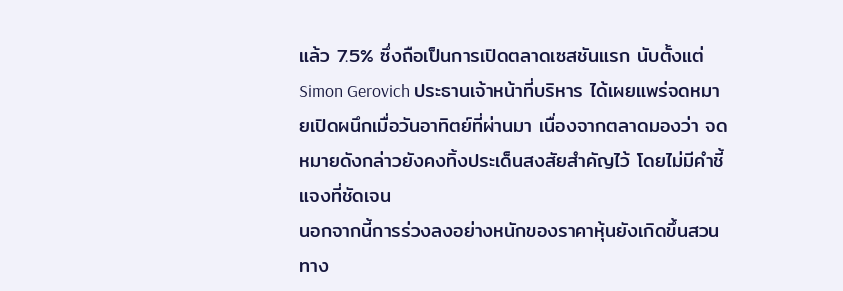แล้ว 7.5% ซึ่งถือเป็นการเปิดตลาดเซสชันแรก นับตั้งแต่ Simon Gerovich ประธานเจ้าหน้าที่บริหาร ได้เผยแพร่จดหมายเปิดผนึกเมื่อวันอาทิตย์ที่ผ่านมา เนื่องจากตลาดมองว่า จดหมายดังกล่าวยังคงทิ้งประเด็นสงสัยสำคัญไว้ โดยไม่มีคำชี้แจงที่ชัดเจน
นอกจากนี้การร่วงลงอย่างหนักของราคาหุ้นยังเกิดขึ้นสวนทาง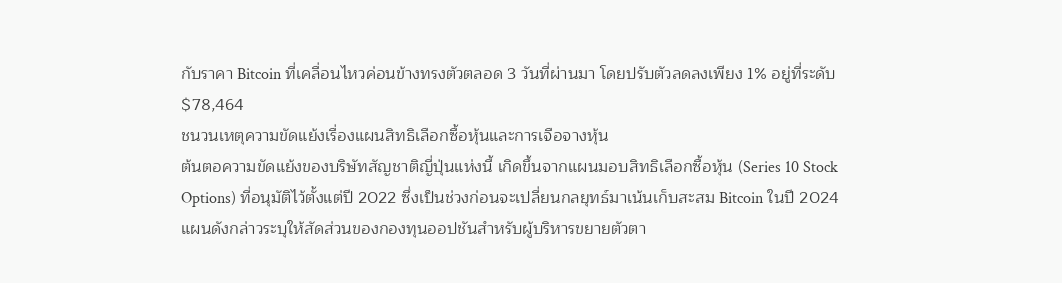กับราคา Bitcoin ที่เคลื่อนไหวค่อนข้างทรงตัวตลอด 3 วันที่ผ่านมา โดยปรับตัวลดลงเพียง 1% อยู่ที่ระดับ $78,464
ชนวนเหตุความขัดแย้งเรื่องแผนสิทธิเลือกซื้อหุ้นและการเจือจางหุ้น
ต้นตอความขัดแย้งของบริษัทสัญชาติญี่ปุ่นแห่งนี้ เกิดขึ้นจากแผนมอบสิทธิเลือกซื้อหุ้น (Series 10 Stock Options) ที่อนุมัติไว้ตั้งแต่ปี 2022 ซึ่งเป็นช่วงก่อนจะเปลี่ยนกลยุทธ์มาเน้นเก็บสะสม Bitcoin ในปี 2024
แผนดังกล่าวระบุให้สัดส่วนของกองทุนออปชันสำหรับผู้บริหารขยายตัวตา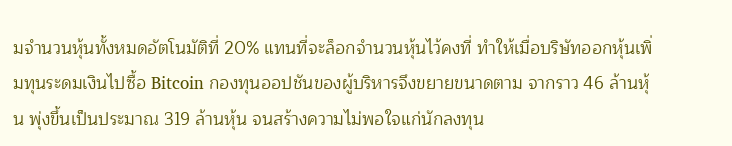มจำนวนหุ้นทั้งหมดอัตโนมัติที่ 20% แทนที่จะล็อกจำนวนหุ้นไว้คงที่ ทำให้เมื่อบริษัทออกหุ้นเพิ่มทุนระดมเงินไปซื้อ Bitcoin กองทุนออปชันของผู้บริหารจึงขยายขนาดตาม จากราว 46 ล้านหุ้น พุ่งขึ้นเป็นประมาณ 319 ล้านหุ้น จนสร้างความไม่พอใจแก่นักลงทุน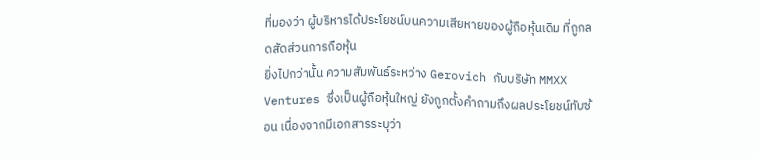ที่มองว่า ผู้บริหารได้ประโยชน์บนความเสียหายของผู้ถือหุ้นเดิม ที่ถูกลดสัดส่วนการถือหุ้น
ยิ่งไปกว่านั้น ความสัมพันธ์ระหว่าง Gerovich กับบริษัท MMXX Ventures ซึ่งเป็นผู้ถือหุ้นใหญ่ ยังถูกตั้งคำถามถึงผลประโยชน์ทับซ้อน เนื่องจากมีเอกสารระบุว่า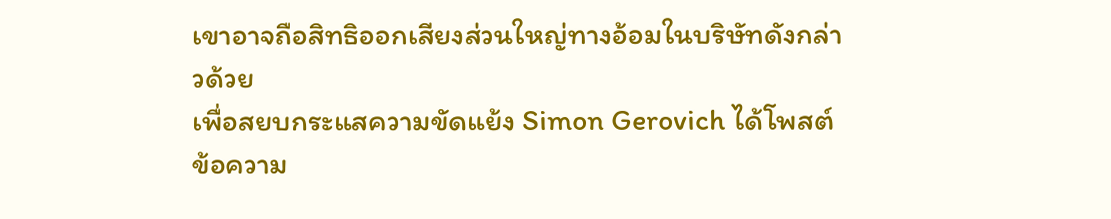เขาอาจถือสิทธิออกเสียงส่วนใหญ่ทางอ้อมในบริษัทดังกล่าวด้วย
เพื่อสยบกระแสความขัดแย้ง Simon Gerovich ได้โพสต์ข้อความ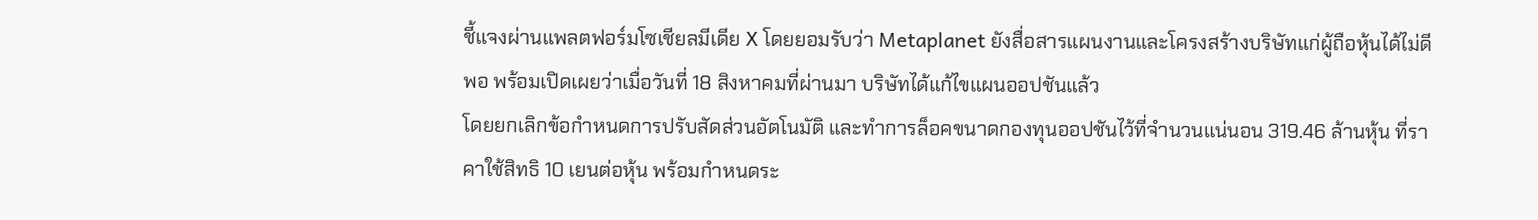ชี้แจงผ่านแพลตฟอร์มโซเชียลมีเดีย X โดยยอมรับว่า Metaplanet ยังสื่อสารแผนงานและโครงสร้างบริษัทแก่ผู้ถือหุ้นได้ไม่ดีพอ พร้อมเปิดเผยว่าเมื่อวันที่ 18 สิงหาคมที่ผ่านมา บริษัทได้แก้ไขแผนออปชันแล้ว
โดยยกเลิกข้อกำหนดการปรับสัดส่วนอัตโนมัติ และทำการล็อคขนาดกองทุนออปชันไว้ที่จำนวนแน่นอน 319.46 ล้านหุ้น ที่ราคาใช้สิทธิ 10 เยนต่อหุ้น พร้อมกำหนดระ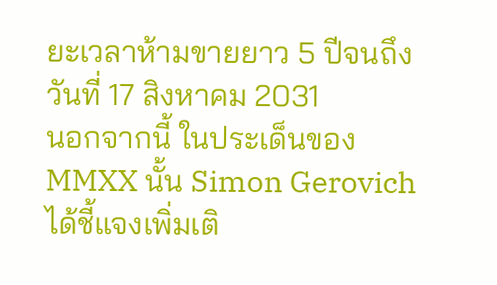ยะเวลาห้ามขายยาว 5 ปีจนถึงวันที่ 17 สิงหาคม 2031
นอกจากนี้ ในประเด็นของ MMXX นั้น Simon Gerovich ได้ชี้แจงเพิ่มเติ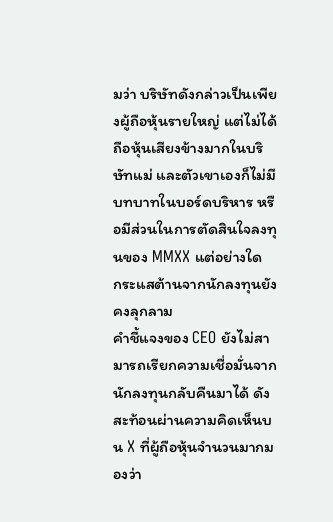มว่า บริษัทดังกล่าวเป็นเพียงผู้ถือหุ้นรายใหญ่ แต่ไม่ได้ถือหุ้นเสียงข้างมากในบริษัทแม่ และตัวเขาเองก็ไม่มีบทบาทในบอร์ดบริหาร หรือมีส่วนในการตัดสินใจลงทุนของ MMXX แต่อย่างใด
กระแสต้านจากนักลงทุนยังคงลุกลาม
คำชี้แจงของ CEO ยังไม่สามารถเรียกความเชื่อมั่นจากนักลงทุนกลับคืนมาได้ ดังสะท้อนผ่านความคิดเห็นบน X ที่ผู้ถือหุ้นจำนวนมากมองว่า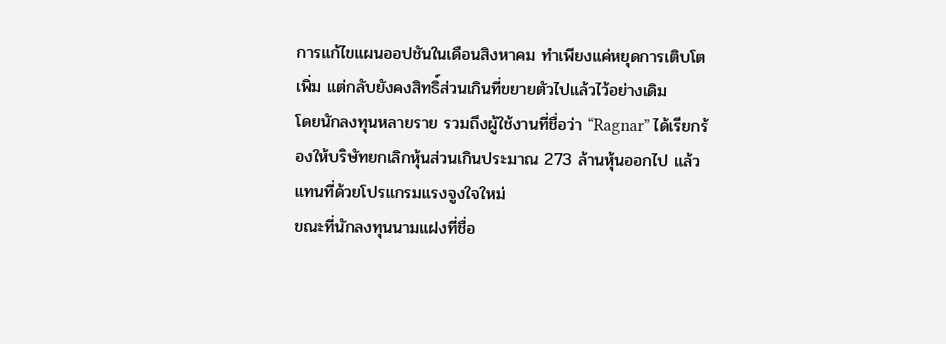การแก้ไขแผนออปชันในเดือนสิงหาคม ทำเพียงแค่หยุดการเติบโตเพิ่ม แต่กลับยังคงสิทธิ์ส่วนเกินที่ขยายตัวไปแล้วไว้อย่างเดิม
โดยนักลงทุนหลายราย รวมถึงผู้ใช้งานที่ชื่อว่า “Ragnar” ได้เรียกร้องให้บริษัทยกเลิกหุ้นส่วนเกินประมาณ 273 ล้านหุ้นออกไป แล้วแทนที่ด้วยโปรแกรมแรงจูงใจใหม่
ขณะที่นักลงทุนนามแฝงที่ชื่อ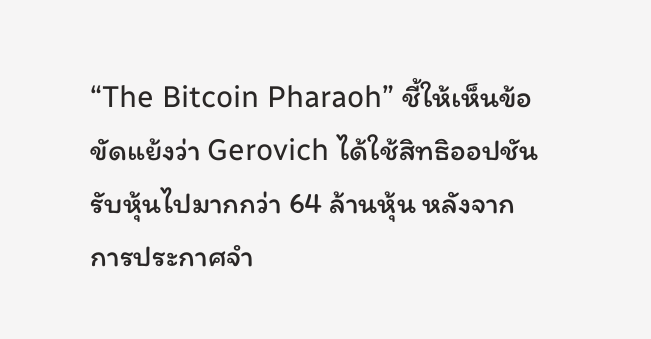“The Bitcoin Pharaoh” ชี้ให้เห็นข้อขัดแย้งว่า Gerovich ได้ใช้สิทธิออปชันรับหุ้นไปมากกว่า 64 ล้านหุ้น หลังจากการประกาศจำ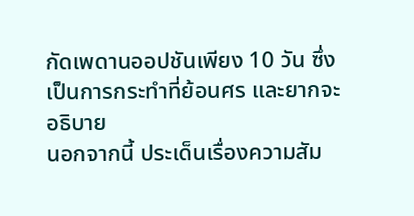กัดเพดานออปชันเพียง 10 วัน ซึ่งเป็นการกระทำที่ย้อนศร และยากจะอธิบาย
นอกจากนี้ ประเด็นเรื่องความสัม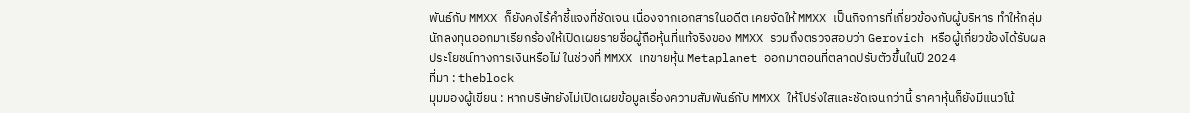พันธ์กับ MMXX ก็ยังคงไร้คำชี้แจงที่ชัดเจน เนื่องจากเอกสารในอดีต เคยจัดให้ MMXX เป็นกิจการที่เกี่ยวข้องกับผู้บริหาร ทำให้กลุ่มนักลงทุนออกมาเรียกร้องให้เปิดเผยรายชื่อผู้ถือหุ้นที่แท้จริงของ MMXX รวมถึงตรวจสอบว่า Gerovich หรือผู้เกี่ยวข้องได้รับผลประโยชน์ทางการเงินหรือไม่ ในช่วงที่ MMXX เทขายหุ้น Metaplanet ออกมาตอนที่ตลาดปรับตัวขึ้นในปี 2024
ที่มา : theblock
มุมมองผู้เขียน : หากบริษัทยังไม่เปิดเผยข้อมูลเรื่องความสัมพันธ์กับ MMXX ให้โปร่งใสและชัดเจนกว่านี้ ราคาหุ้นก็ยังมีแนวโน้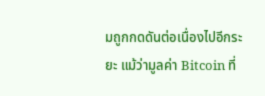มถูกกดดันต่อเนื่องไปอีกระยะ แม้ว่ามูลค่า Bitcoin ที่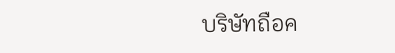บริษัทถือค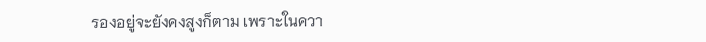รองอยู่จะยังคงสูงก็ตาม เพราะในควา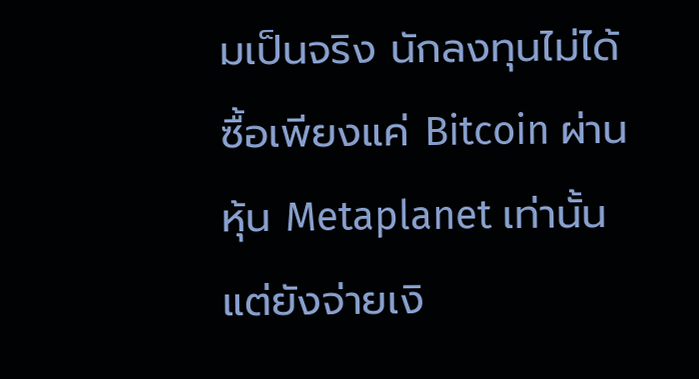มเป็นจริง นักลงทุนไม่ได้ซื้อเพียงแค่ Bitcoin ผ่านหุ้น Metaplanet เท่านั้น แต่ยังจ่ายเงิ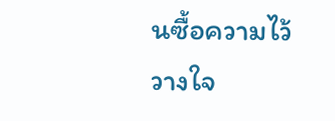นซื้อความไว้วางใจ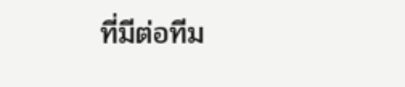ที่มีต่อทีม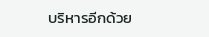บริหารอีกด้วย